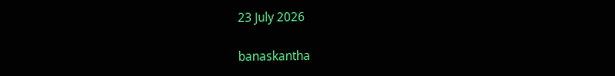23 July 2026

banaskantha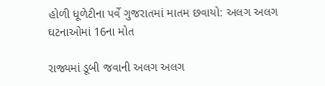હોળી ધૂળેટીના પર્વે ગુજરાતમાં માતમ છવાયો: અલગ અલગ ઘટનાઓમાં 16ના મોત

રાજ્યમાં ડૂબી જવાની અલગ અલગ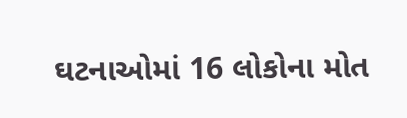ઘટનાઓમાં 16 લોકોના મોત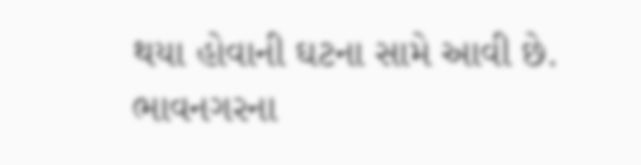થયા હોવાની ઘટના સામે આવી છે. ભાવનગરના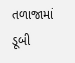તળાજામાં ડૂબી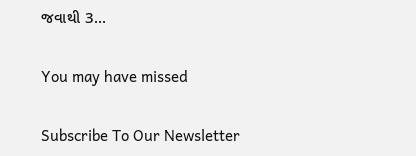જવાથી 3...

You may have missed

Subscribe To Our Newsletter